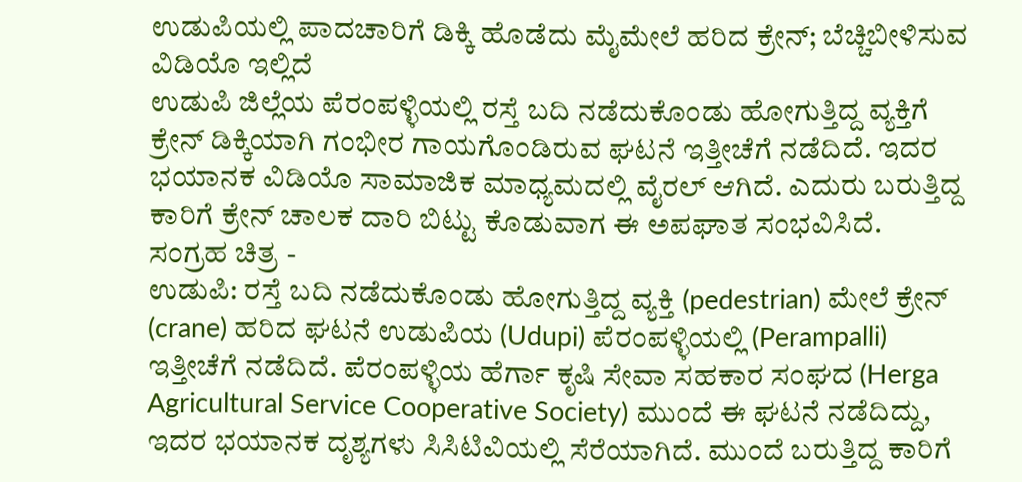ಉಡುಪಿಯಲ್ಲಿ ಪಾದಚಾರಿಗೆ ಡಿಕ್ಕಿ ಹೊಡೆದು ಮೈಮೇಲೆ ಹರಿದ ಕ್ರೇನ್; ಬೆಚ್ಚಿಬೀಳಿಸುವ ವಿಡಿಯೊ ಇಲ್ಲಿದೆ
ಉಡುಪಿ ಜಿಲ್ಲೆಯ ಪೆರಂಪಳ್ಳಿಯಲ್ಲಿ ರಸ್ತೆ ಬದಿ ನಡೆದುಕೊಂಡು ಹೋಗುತ್ತಿದ್ದ ವ್ಯಕ್ತಿಗೆ ಕ್ರೇನ್ ಡಿಕ್ಕಿಯಾಗಿ ಗಂಭೀರ ಗಾಯಗೊಂಡಿರುವ ಘಟನೆ ಇತ್ತೀಚೆಗೆ ನಡೆದಿದೆ. ಇದರ ಭಯಾನಕ ವಿಡಿಯೊ ಸಾಮಾಜಿಕ ಮಾಧ್ಯಮದಲ್ಲಿ ವೈರಲ್ ಆಗಿದೆ. ಎದುರು ಬರುತ್ತಿದ್ದ ಕಾರಿಗೆ ಕ್ರೇನ್ ಚಾಲಕ ದಾರಿ ಬಿಟ್ಟು ಕೊಡುವಾಗ ಈ ಅಪಘಾತ ಸಂಭವಿಸಿದೆ.
ಸಂಗ್ರಹ ಚಿತ್ರ -
ಉಡುಪಿ: ರಸ್ತೆ ಬದಿ ನಡೆದುಕೊಂಡು ಹೋಗುತ್ತಿದ್ದ ವ್ಯಕ್ತಿ (pedestrian) ಮೇಲೆ ಕ್ರೇನ್ (crane) ಹರಿದ ಘಟನೆ ಉಡುಪಿಯ (Udupi) ಪೆರಂಪಳ್ಳಿಯಲ್ಲಿ (Perampalli) ಇತ್ತೀಚೆಗೆ ನಡೆದಿದೆ. ಪೆರಂಪಳ್ಳಿಯ ಹೆರ್ಗಾ ಕೃಷಿ ಸೇವಾ ಸಹಕಾರ ಸಂಘದ (Herga Agricultural Service Cooperative Society) ಮುಂದೆ ಈ ಘಟನೆ ನಡೆದಿದ್ದು, ಇದರ ಭಯಾನಕ ದೃಶ್ಯಗಳು ಸಿಸಿಟಿವಿಯಲ್ಲಿ ಸೆರೆಯಾಗಿದೆ. ಮುಂದೆ ಬರುತ್ತಿದ್ದ ಕಾರಿಗೆ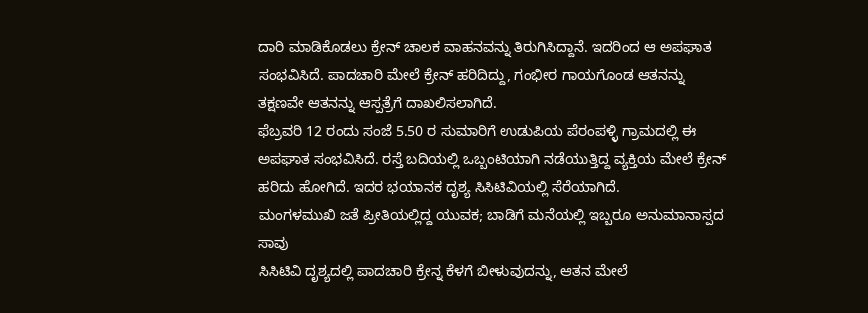ದಾರಿ ಮಾಡಿಕೊಡಲು ಕ್ರೇನ್ ಚಾಲಕ ವಾಹನವನ್ನು ತಿರುಗಿಸಿದ್ದಾನೆ. ಇದರಿಂದ ಆ ಅಪಘಾತ ಸಂಭವಿಸಿದೆ. ಪಾದಚಾರಿ ಮೇಲೆ ಕ್ರೇನ್ ಹರಿದಿದ್ದು, ಗಂಭೀರ ಗಾಯಗೊಂಡ ಆತನನ್ನು ತಕ್ಷಣವೇ ಆತನನ್ನು ಆಸ್ಪತ್ರೆಗೆ ದಾಖಲಿಸಲಾಗಿದೆ.
ಫೆಬ್ರವರಿ 12 ರಂದು ಸಂಜೆ 5.50 ರ ಸುಮಾರಿಗೆ ಉಡುಪಿಯ ಪೆರಂಪಳ್ಳಿ ಗ್ರಾಮದಲ್ಲಿ ಈ ಅಪಘಾತ ಸಂಭವಿಸಿದೆ. ರಸ್ತೆ ಬದಿಯಲ್ಲಿ ಒಬ್ಬಂಟಿಯಾಗಿ ನಡೆಯುತ್ತಿದ್ದ ವ್ಯಕ್ತಿಯ ಮೇಲೆ ಕ್ರೇನ್ ಹರಿದು ಹೋಗಿದೆ. ಇದರ ಭಯಾನಕ ದೃಶ್ಯ ಸಿಸಿಟಿವಿಯಲ್ಲಿ ಸೆರೆಯಾಗಿದೆ.
ಮಂಗಳಮುಖಿ ಜತೆ ಪ್ರೀತಿಯಲ್ಲಿದ್ದ ಯುವಕ; ಬಾಡಿಗೆ ಮನೆಯಲ್ಲಿ ಇಬ್ಬರೂ ಅನುಮಾನಾಸ್ಪದ ಸಾವು
ಸಿಸಿಟಿವಿ ದೃಶ್ಯದಲ್ಲಿ ಪಾದಚಾರಿ ಕ್ರೇನ್ನ ಕೆಳಗೆ ಬೀಳುವುದನ್ನು, ಆತನ ಮೇಲೆ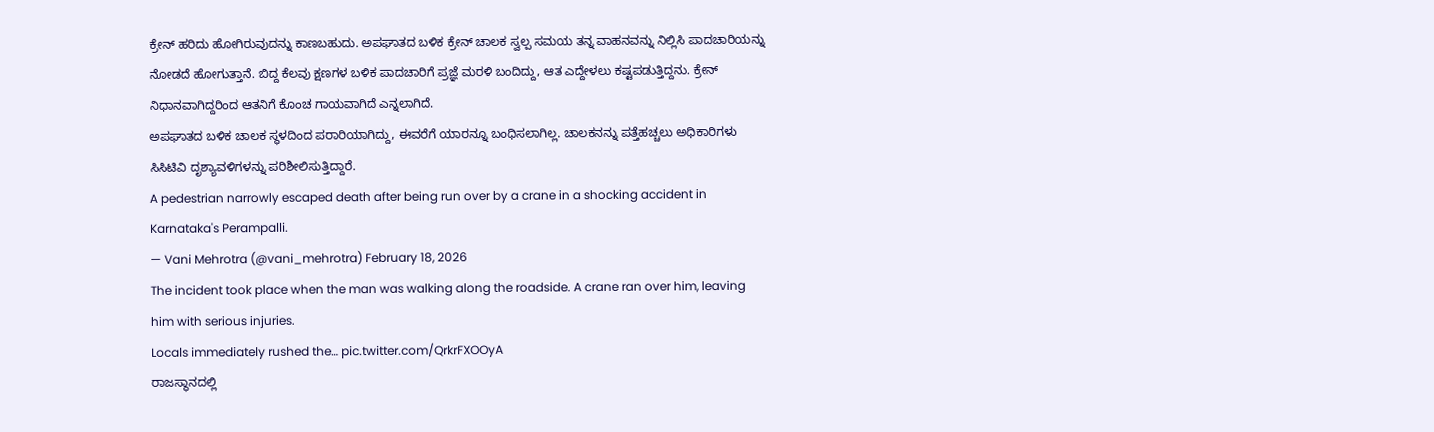ಕ್ರೇನ್ ಹರಿದು ಹೋಗಿರುವುದನ್ನು ಕಾಣಬಹುದು. ಅಪಘಾತದ ಬಳಿಕ ಕ್ರೇನ್ ಚಾಲಕ ಸ್ವಲ್ಪ ಸಮಯ ತನ್ನ ವಾಹನವನ್ನು ನಿಲ್ಲಿಸಿ ಪಾದಚಾರಿಯನ್ನು ನೋಡದೆ ಹೋಗುತ್ತಾನೆ. ಬಿದ್ದ ಕೆಲವು ಕ್ಷಣಗಳ ಬಳಿಕ ಪಾದಚಾರಿಗೆ ಪ್ರಜ್ಞೆ ಮರಳಿ ಬಂದಿದ್ದು, ಆತ ಎದ್ದೇಳಲು ಕಷ್ಟಪಡುತ್ತಿದ್ದನು. ಕ್ರೇನ್ ನಿಧಾನವಾಗಿದ್ದರಿಂದ ಆತನಿಗೆ ಕೊಂಚ ಗಾಯವಾಗಿದೆ ಎನ್ನಲಾಗಿದೆ.
ಅಪಘಾತದ ಬಳಿಕ ಚಾಲಕ ಸ್ಥಳದಿಂದ ಪರಾರಿಯಾಗಿದ್ದು, ಈವರೆಗೆ ಯಾರನ್ನೂ ಬಂಧಿಸಲಾಗಿಲ್ಲ. ಚಾಲಕನನ್ನು ಪತ್ತೆಹಚ್ಚಲು ಅಧಿಕಾರಿಗಳು ಸಿಸಿಟಿವಿ ದೃಶ್ಯಾವಳಿಗಳನ್ನು ಪರಿಶೀಲಿಸುತ್ತಿದ್ದಾರೆ.
A pedestrian narrowly escaped death after being run over by a crane in a shocking accident in Karnataka's Perampalli.
— Vani Mehrotra (@vani_mehrotra) February 18, 2026
The incident took place when the man was walking along the roadside. A crane ran over him, leaving him with serious injuries.
Locals immediately rushed the… pic.twitter.com/QrkrFXOOyA
ರಾಜಸ್ಥಾನದಲ್ಲಿ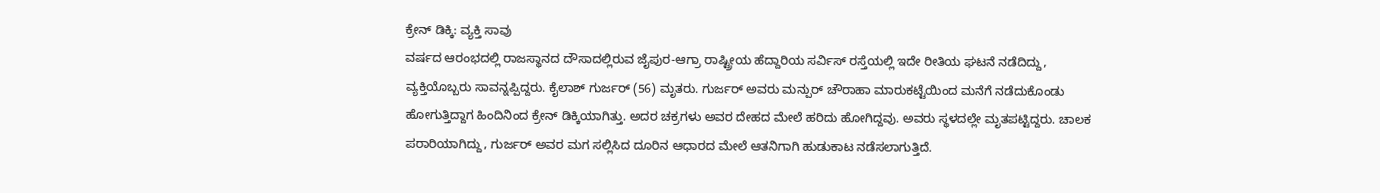ಕ್ರೇನ್ ಡಿಕ್ಕಿ: ವ್ಯಕ್ತಿ ಸಾವು
ವರ್ಷದ ಆರಂಭದಲ್ಲಿ ರಾಜಸ್ಥಾನದ ದೌಸಾದಲ್ಲಿರುವ ಜೈಪುರ-ಆಗ್ರಾ ರಾಷ್ಟ್ರೀಯ ಹೆದ್ದಾರಿಯ ಸರ್ವಿಸ್ ರಸ್ತೆಯಲ್ಲಿ ಇದೇ ರೀತಿಯ ಘಟನೆ ನಡೆದಿದ್ದು, ವ್ಯಕ್ತಿಯೊಬ್ಬರು ಸಾವನ್ನಪ್ಪಿದ್ದರು. ಕೈಲಾಶ್ ಗುರ್ಜರ್ (56) ಮೃತರು. ಗುರ್ಜರ್ ಅವರು ಮನ್ಪುರ್ ಚೌರಾಹಾ ಮಾರುಕಟ್ಟೆಯಿಂದ ಮನೆಗೆ ನಡೆದುಕೊಂಡು ಹೋಗುತ್ತಿದ್ದಾಗ ಹಿಂದಿನಿಂದ ಕ್ರೇನ್ ಡಿಕ್ಕಿಯಾಗಿತ್ತು. ಅದರ ಚಕ್ರಗಳು ಅವರ ದೇಹದ ಮೇಲೆ ಹರಿದು ಹೋಗಿದ್ದವು. ಅವರು ಸ್ಥಳದಲ್ಲೇ ಮೃತಪಟ್ಟಿದ್ದರು. ಚಾಲಕ ಪರಾರಿಯಾಗಿದ್ದು, ಗುರ್ಜರ್ ಅವರ ಮಗ ಸಲ್ಲಿಸಿದ ದೂರಿನ ಆಧಾರದ ಮೇಲೆ ಆತನಿಗಾಗಿ ಹುಡುಕಾಟ ನಡೆಸಲಾಗುತ್ತಿದೆ.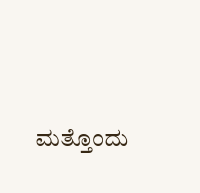ಮತ್ತೊಂದು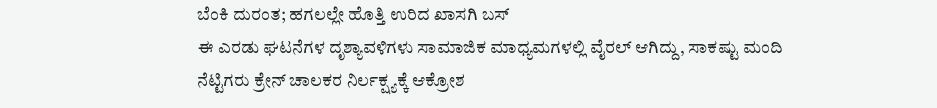ಬೆಂಕಿ ದುರಂತ; ಹಗಲಲ್ಲೇ ಹೊತ್ತಿ ಉರಿದ ಖಾಸಗಿ ಬಸ್
ಈ ಎರಡು ಘಟನೆಗಳ ದೃಶ್ಯಾವಳಿಗಳು ಸಾಮಾಜಿಕ ಮಾಧ್ಯಮಗಳಲ್ಲಿ ವೈರಲ್ ಆಗಿದ್ದು, ಸಾಕಷ್ಟು ಮಂದಿ ನೆಟ್ಟಿಗರು ಕ್ರೇನ್ ಚಾಲಕರ ನಿರ್ಲಕ್ಷ್ಯಕ್ಕೆ ಆಕ್ರೋಶ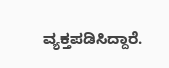ವ್ಯಕ್ತಪಡಿಸಿದ್ದಾರೆ.